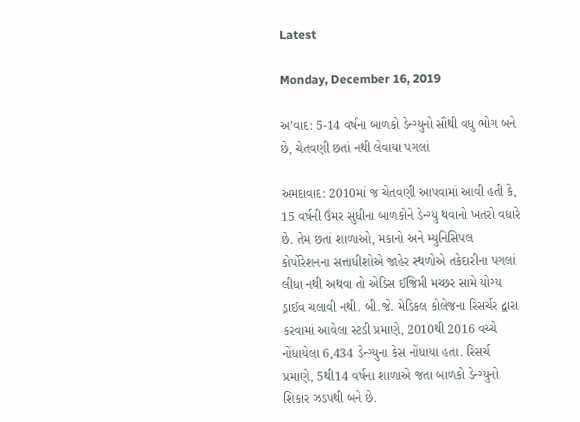Latest

Monday, December 16, 2019

અ’વાદ: 5-14 વર્ષના બાળકો ડેન્ગ્યુનો સૌથી વધુ ભોગ બને છે, ચેતવણી છતાં નથી લેવાયા પગલાં

અમદાવાદ: 2010માં જ ચેતવણી આપવામાં આવી હતી કે, 15 વર્ષની ઉંમર સુધીના બાળકોને ડેન્ગ્યુ થવાનો ખતરો વધારે છે. તેમ છતાં શાળાઓ, મકાનો અને મ્યુનિસિપલ કોર્પોરેશનના સત્તાધીશોએ જાહેર સ્થળોએ તકેદારીના પગલાં લીધા નથી અથવા તો એડિસ ઈજિપ્તી મચ્છર સામે યોગ્ય ડ્રાઈવ ચલાવી નથી. બી.જે. મેડિકલ કોલેજના રિસર્ચર દ્વારા કરવામાં આવેલા સ્ટડી પ્રમાણે, 2010થી 2016 વચ્ચે નોંધાયેલા 6,434 ડેન્ગ્યુના કેસ નોંધાયા હતા. રિસર્ચ પ્રમાણે, 5થી14 વર્ષના શાળાએ જતા બાળકો ડેન્ગ્યુનો શિકાર ઝડપથી બને છે.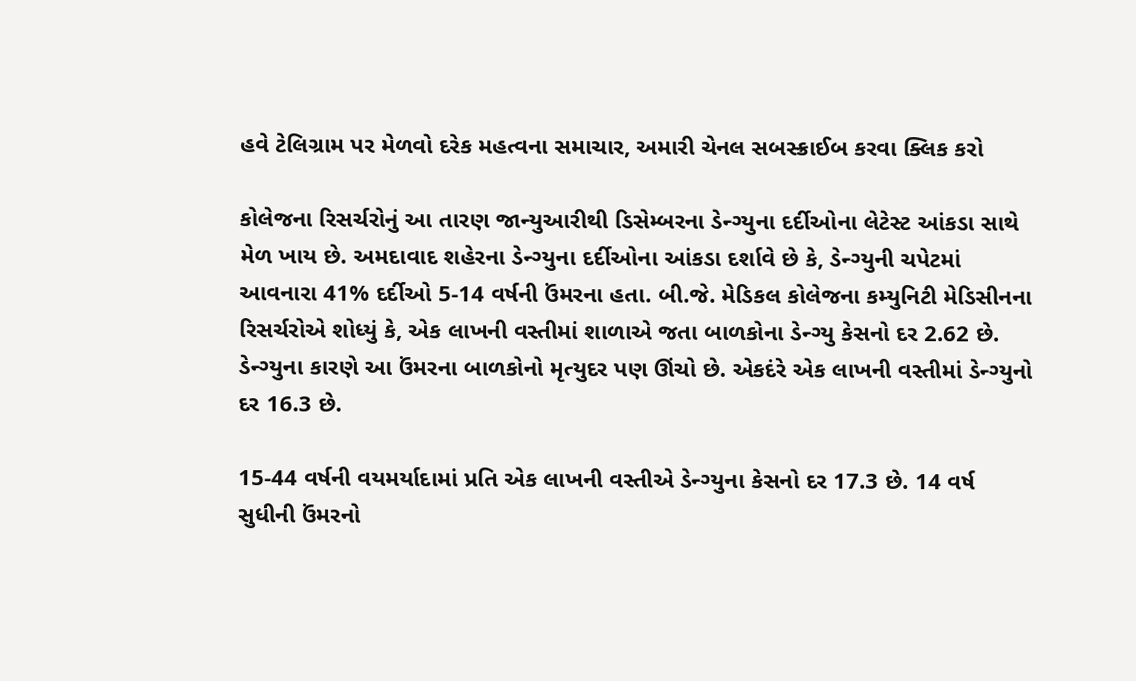હવે ટેલિગ્રામ પર મેળવો દરેક મહત્વના સમાચાર, અમારી ચેનલ સબસ્ક્રાઈબ કરવા ક્લિક કરો

કોલેજના રિસર્ચરોનું આ તારણ જાન્યુઆરીથી ડિસેમ્બરના ડેન્ગ્યુના દર્દીઓના લેટેસ્ટ આંકડા સાથે મેળ ખાય છે. અમદાવાદ શહેરના ડેન્ગ્યુના દર્દીઓના આંકડા દર્શાવે છે કે, ડેન્ગ્યુની ચપેટમાં આવનારા 41% દર્દીઓ 5-14 વર્ષની ઉંમરના હતા. બી.જે. મેડિકલ કોલેજના કમ્યુનિટી મેડિસીનના રિસર્ચરોએ શોધ્યું કે, એક લાખની વસ્તીમાં શાળાએ જતા બાળકોના ડેન્ગ્યુ કેસનો દર 2.62 છે. ડેન્ગ્યુના કારણે આ ઉંમરના બાળકોનો મૃત્યુદર પણ ઊંચો છે. એકદંરે એક લાખની વસ્તીમાં ડેન્ગ્યુનો દર 16.3 છે.

15-44 વર્ષની વયમર્યાદામાં પ્રતિ એક લાખની વસ્તીએ ડેન્ગ્યુના કેસનો દર 17.3 છે. 14 વર્ષ સુધીની ઉંમરનો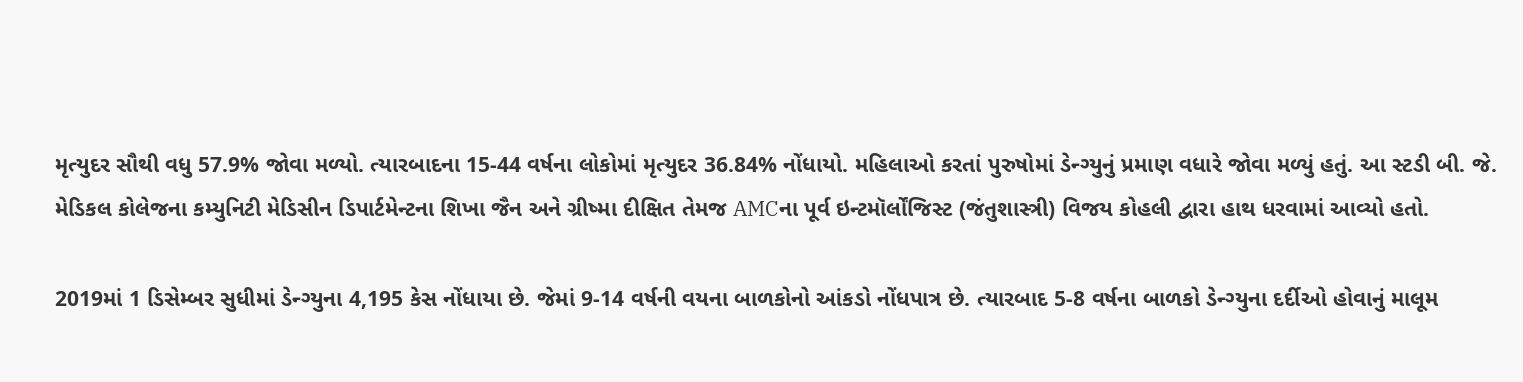મૃત્યુદર સૌથી વધુ 57.9% જોવા મળ્યો. ત્યારબાદના 15-44 વર્ષના લોકોમાં મૃત્યુદર 36.84% નોંધાયો. મહિલાઓ કરતાં પુરુષોમાં ડેન્ગ્યુનું પ્રમાણ વધારે જોવા મળ્યું હતું. આ સ્ટડી બી. જે. મેડિકલ કોલેજના કમ્યુનિટી મેડિસીન ડિપાર્ટમેન્ટના શિખા જૈન અને ગ્રીષ્મા દીક્ષિત તેમજ AMCના પૂર્વ ઇન્ટમૉર્લોંજિસ્ટ (જંતુશાસ્ત્રી) વિજય કોહલી દ્વારા હાથ ધરવામાં આવ્યો હતો.

2019માં 1 ડિસેમ્બર સુધીમાં ડેન્ગ્યુના 4,195 કેસ નોંધાયા છે. જેમાં 9-14 વર્ષની વયના બાળકોનો આંકડો નોંધપાત્ર છે. ત્યારબાદ 5-8 વર્ષના બાળકો ડેન્ગ્યુના દર્દીઓ હોવાનું માલૂમ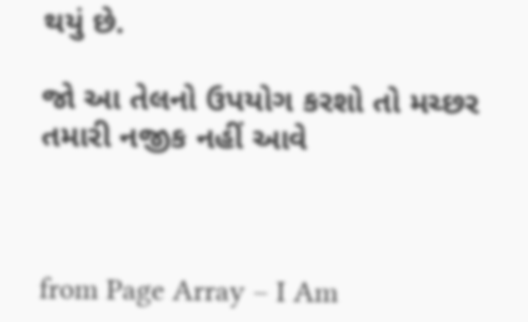થયું છે.

જો આ તેલનો ઉપયોગ કરશો તો મચ્છર તમારી નજીક નહીં આવે



from Page Array – I Am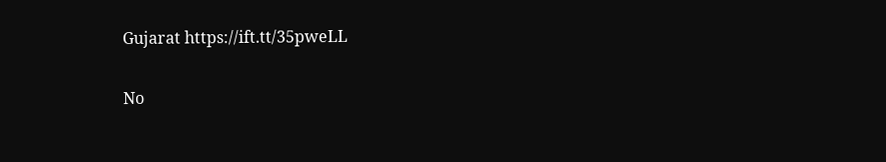Gujarat https://ift.tt/35pweLL

No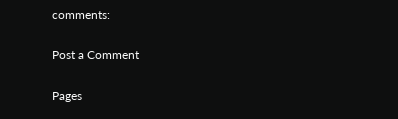comments:

Post a Comment

Pages